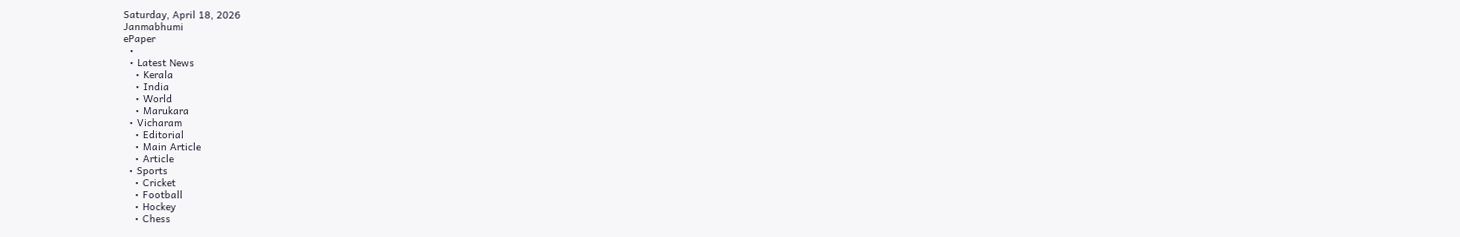Saturday, April 18, 2026
Janmabhumi
ePaper
  •
  • Latest News
    • Kerala
    • India
    • World
    • Marukara
  • Vicharam
    • Editorial
    • Main Article
    • Article
  • Sports
    • Cricket
    • Football
    • Hockey
    • Chess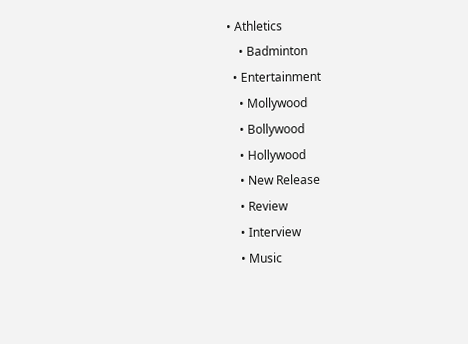• Athletics
    • Badminton
  • Entertainment
    • Mollywood
    • Bollywood
    • Hollywood
    • New Release
    • Review
    • Interview
    • Music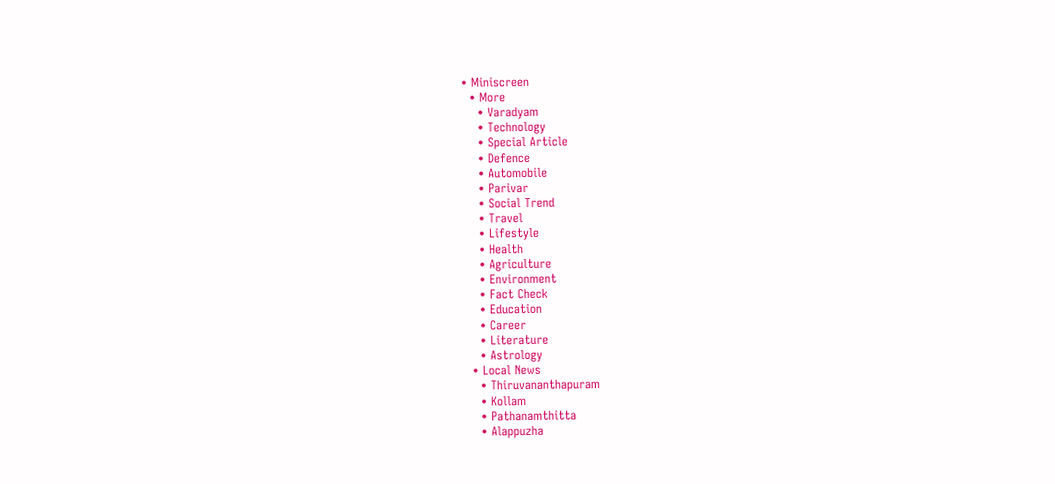• Miniscreen
  • More
    • Varadyam
    • Technology
    • Special Article
    • Defence
    • Automobile
    • Parivar
    • Social Trend
    • Travel
    • Lifestyle
    • Health
    • Agriculture
    • Environment
    • Fact Check
    • Education
    • Career
    • Literature
    • Astrology
  • Local News
    • Thiruvananthapuram
    • Kollam
    • Pathanamthitta
    • Alappuzha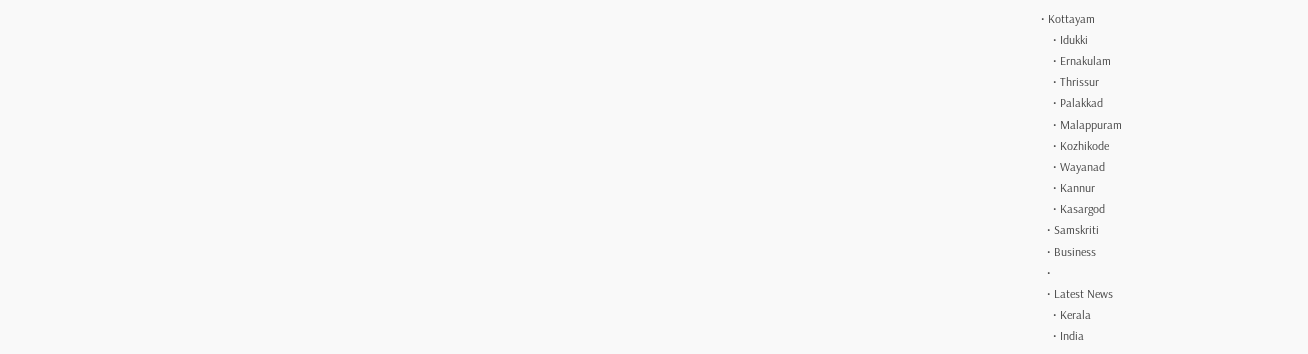• Kottayam
    • Idukki
    • Ernakulam
    • Thrissur
    • Palakkad
    • Malappuram
    • Kozhikode
    • Wayanad
    • Kannur
    • Kasargod
  • Samskriti
  • Business
  •
  • Latest News
    • Kerala
    • India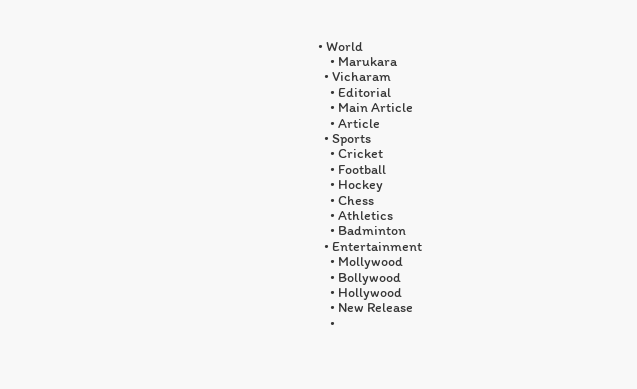• World
    • Marukara
  • Vicharam
    • Editorial
    • Main Article
    • Article
  • Sports
    • Cricket
    • Football
    • Hockey
    • Chess
    • Athletics
    • Badminton
  • Entertainment
    • Mollywood
    • Bollywood
    • Hollywood
    • New Release
    •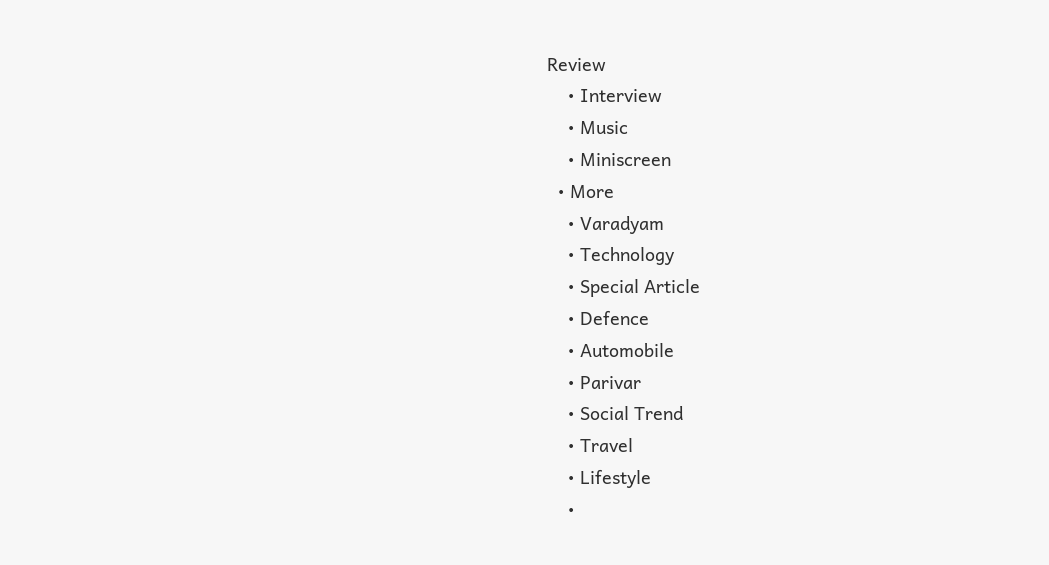Review
    • Interview
    • Music
    • Miniscreen
  • More
    • Varadyam
    • Technology
    • Special Article
    • Defence
    • Automobile
    • Parivar
    • Social Trend
    • Travel
    • Lifestyle
    •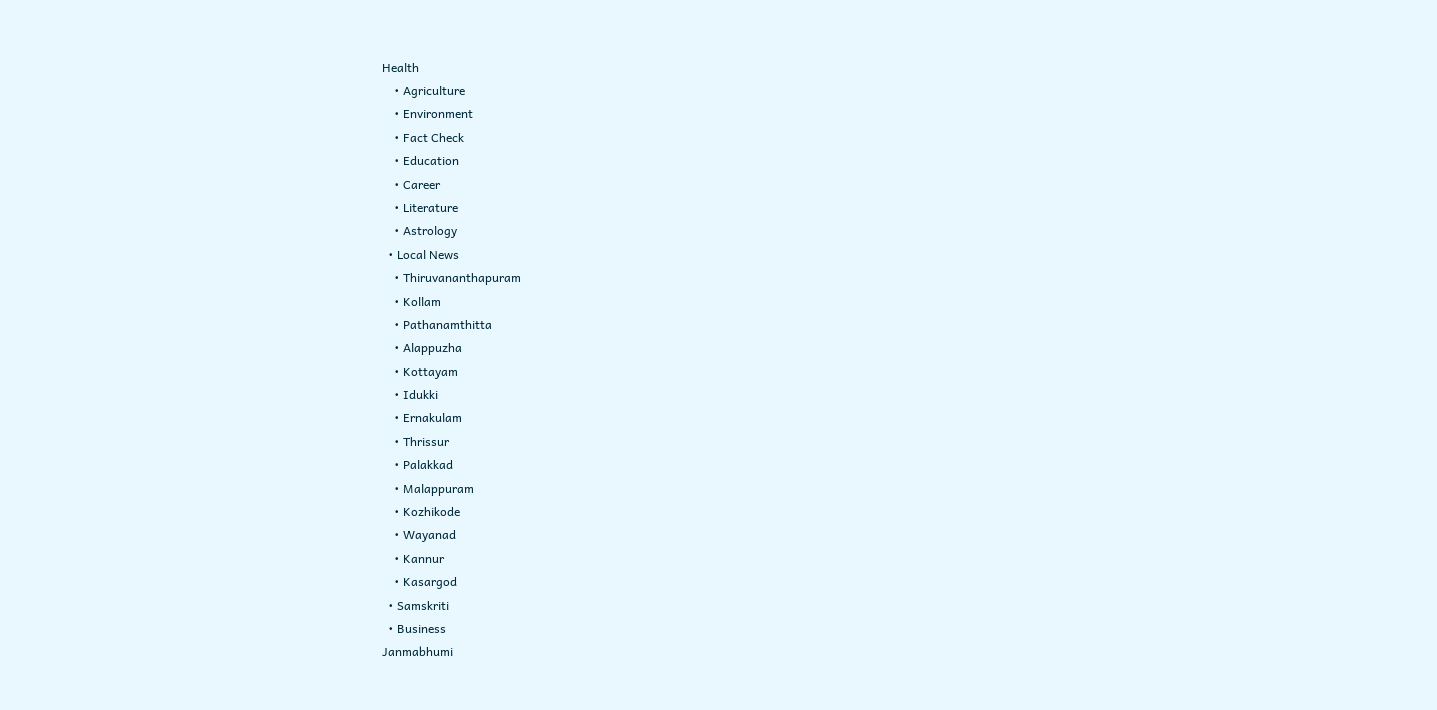Health
    • Agriculture
    • Environment
    • Fact Check
    • Education
    • Career
    • Literature
    • Astrology
  • Local News
    • Thiruvananthapuram
    • Kollam
    • Pathanamthitta
    • Alappuzha
    • Kottayam
    • Idukki
    • Ernakulam
    • Thrissur
    • Palakkad
    • Malappuram
    • Kozhikode
    • Wayanad
    • Kannur
    • Kasargod
  • Samskriti
  • Business
Janmabhumi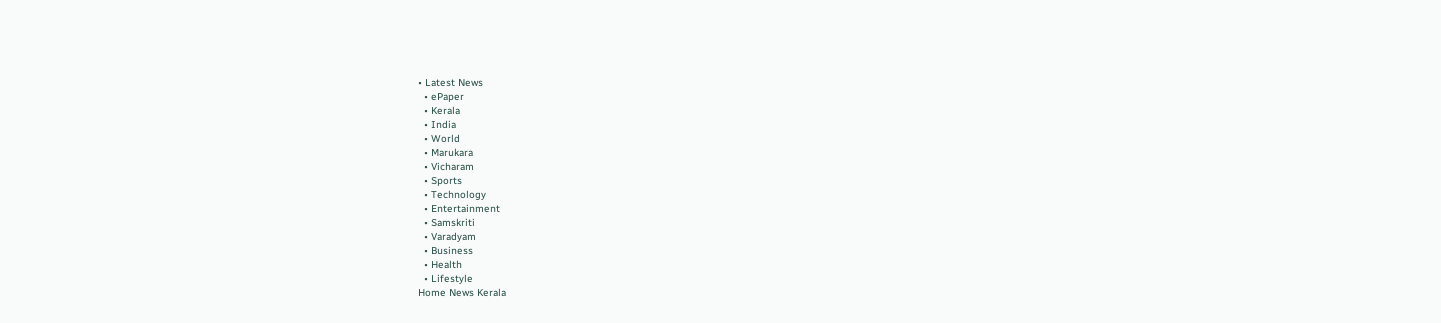• Latest News
  • ePaper
  • Kerala
  • India
  • World
  • Marukara
  • Vicharam
  • Sports
  • Technology
  • Entertainment
  • Samskriti
  • Varadyam
  • Business
  • Health
  • Lifestyle
Home News Kerala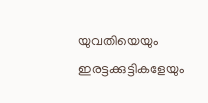യുവതിയെയും ഇരട്ടക്കുട്ടികളേയും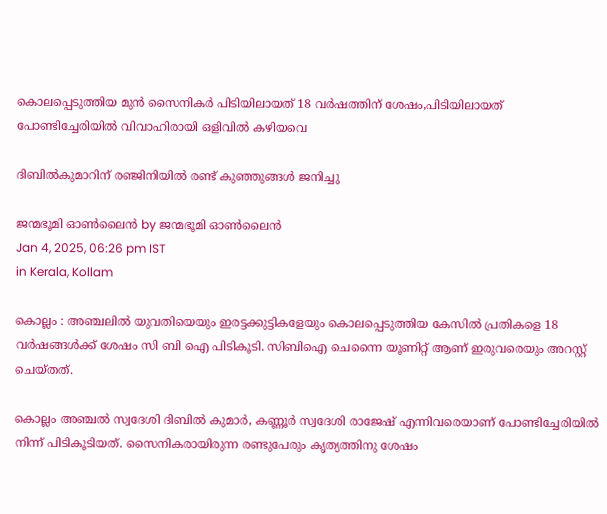കൊലപ്പെടുത്തിയ മുന്‍ സൈനികര്‍ പിടിയിലായത് 18 വര്‍ഷത്തിന് ശേഷം,പിടിയിലായത് പോണ്ടിച്ചേരിയില്‍ വിവാഹിരായി ഒളിവില്‍ കഴിയവെ

ദിബില്‍കുമാറിന് രഞ്ജിനിയില്‍ രണ്ട് കുഞ്ഞുങ്ങള്‍ ജനിച്ചു

ജന്മഭൂമി ഓണ്‍ലൈന്‍ by ജന്മഭൂമി ഓണ്‍ലൈന്‍
Jan 4, 2025, 06:26 pm IST
in Kerala, Kollam

കൊല്ലം : അഞ്ചലില്‍ യുവതിയെയും ഇരട്ടക്കുട്ടികളേയും കൊലപ്പെടുത്തിയ കേസില്‍ പ്രതികളെ 18 വര്‍ഷങ്ങള്‍ക്ക് ശേഷം സി ബി ഐ പിടികൂടി. സിബിഐ ചെന്നൈ യൂണിറ്റ് ആണ് ഇരുവരെയും അറസ്റ്റ് ചെയ്തത്.

കൊല്ലം അഞ്ചല്‍ സ്വദേശി ദിബില്‍ കുമാര്‍, കണ്ണൂര്‍ സ്വദേശി രാജേഷ് എന്നിവരെയാണ് പോണ്ടിച്ചേരിയില്‍ നിന്ന് പിടികൂടിയത്. സൈനികരായിരുന്ന രണ്ടുപേരും കൃത്യത്തിനു ശേഷം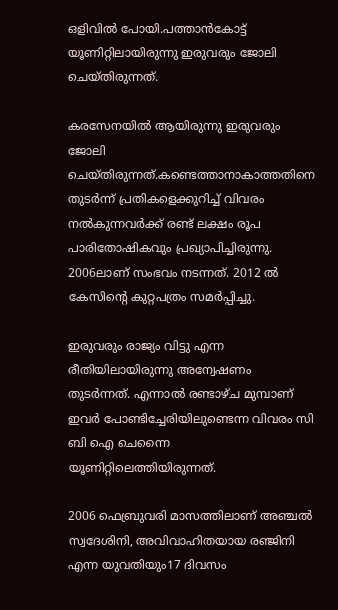ഒളിവില്‍ പോയി.പത്താന്‍കോട്ട് യൂണിറ്റിലായിരുന്നു ഇരുവരും ജോലി ചെയ്തിരുന്നത്.

കരസേനയില്‍ ആയിരുന്നു ഇരുവരും ജോലി ചെയ്തിരുന്നത്.കണ്ടെത്താനാകാത്തതിനെ തുടര്‍ന്ന് പ്രതികളെക്കുറിച്ച് വിവരം നല്‍കുന്നവര്‍ക്ക് രണ്ട് ലക്ഷം രൂപ പാരിതോഷികവും പ്രഖ്യാപിച്ചിരുന്നു. 2006ലാണ് സംഭവം നടന്നത്. 2012 ല്‍ കേസിന്റെ കുറ്റപത്രം സമര്‍പ്പിച്ചു.

ഇരുവരും രാജ്യം വിട്ടു എന്ന രീതിയിലായിരുന്നു അന്വേഷണം തുടര്‍ന്നത്. എന്നാല്‍ രണ്ടാഴ്ച മുമ്പാണ് ഇവര്‍ പോണ്ടിച്ചേരിയിലുണ്ടെന്ന വിവരം സി ബി ഐ ചെന്നൈ യൂണിറ്റിലെത്തിയിരുന്നത്.

2006 ഫെബ്രുവരി മാസത്തിലാണ് അഞ്ചല്‍ സ്വദേശിനി, അവിവാഹിതയായ രഞ്ജിനി എന്ന യുവതിയും17 ദിവസം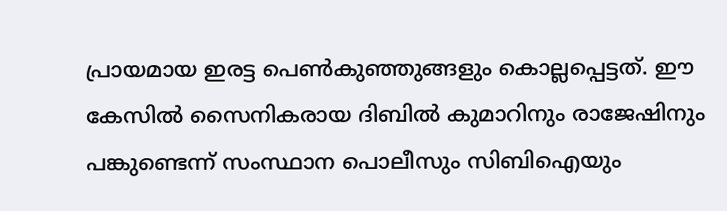പ്രായമായ ഇരട്ട പെണ്‍കുഞ്ഞുങ്ങളും കൊല്ലപ്പെട്ടത്. ഈ കേസില്‍ സൈനികരായ ദിബില്‍ കുമാറിനും രാജേഷിനും പങ്കുണ്ടെന്ന് സംസ്ഥാന പൊലീസും സിബിഐയും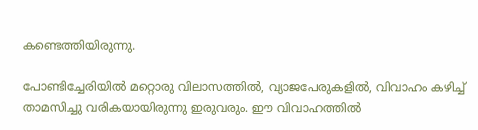കണ്ടെത്തിയിരുന്നു.

പോണ്ടിച്ചേരിയില്‍ മറ്റൊരു വിലാസത്തില്‍, വ്യാജപേരുകളില്‍, വിവാഹം കഴിച്ച് താമസിച്ചു വരികയായിരുന്നു ഇരുവരും. ഈ വിവാഹത്തില്‍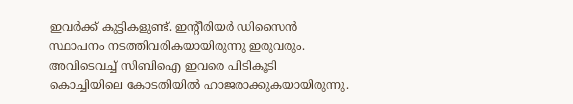ഇവര്‍ക്ക് കുട്ടികളുണ്ട്. ഇന്റീരിയര്‍ ഡിസൈന്‍ സ്ഥാപനം നടത്തിവരികയായിരുന്നു ഇരുവരും. അവിടെവച്ച് സിബിഐ ഇവരെ പിടികൂടി കൊച്ചിയിലെ കോടതിയില്‍ ഹാജരാക്കുകയായിരുന്നു.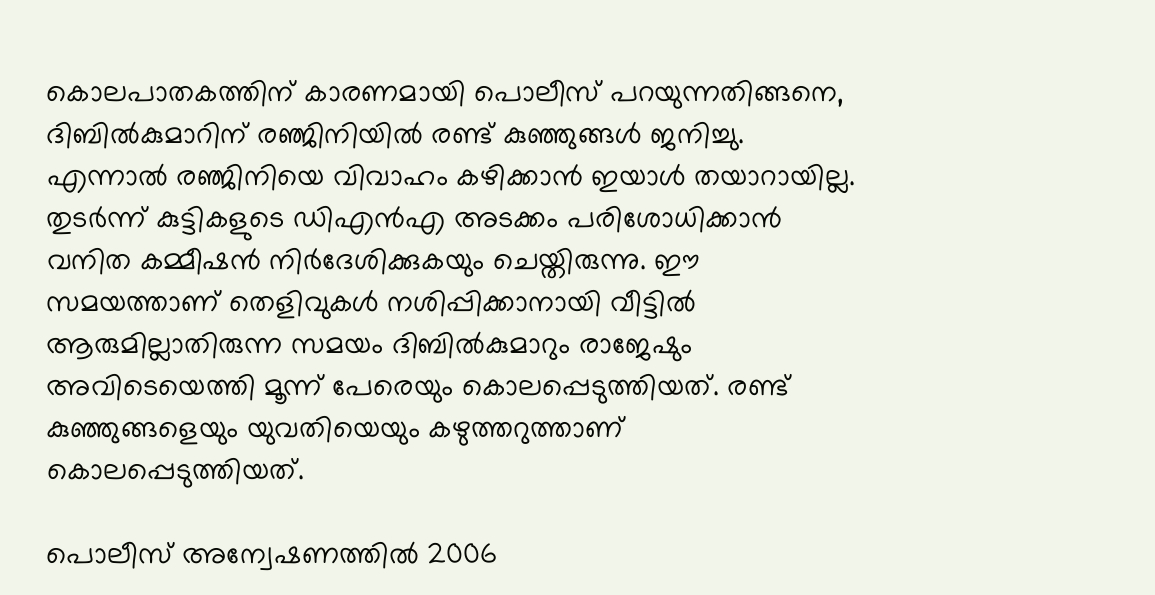കൊലപാതകത്തിന് കാരണമായി പൊലീസ് പറയുന്നതിങ്ങനെ, ദിബില്‍കുമാറിന് രഞ്ജിനിയില്‍ രണ്ട് കുഞ്ഞുങ്ങള്‍ ജനിച്ചു. എന്നാല്‍ രഞ്ജിനിയെ വിവാഹം കഴിക്കാന്‍ ഇയാള്‍ തയാറായില്ല. തുടര്‍ന്ന് കുട്ടികളുടെ ഡിഎന്‍എ അടക്കം പരിശോധിക്കാന്‍ വനിത കമ്മീഷന്‍ നിര്‍ദേശിക്കുകയും ചെയ്തിരുന്നു. ഈ സമയത്താണ് തെളിവുകള്‍ നശിപ്പിക്കാനായി വീട്ടില്‍ ആരുമില്ലാതിരുന്ന സമയം ദിബില്‍കുമാറും രാജേഷും അവിടെയെത്തി മൂന്ന് പേരെയും കൊലപ്പെടുത്തിയത്. രണ്ട് കുഞ്ഞുങ്ങളെയും യുവതിയെയും കഴുത്തറുത്താണ് കൊലപ്പെടുത്തിയത്.

പൊലീസ് അന്വേഷണത്തില്‍ 2006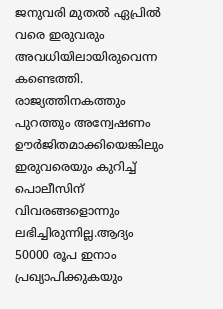ജനുവരി മുതല്‍ ഏപ്രില്‍ വരെ ഇരുവരും അവധിയിലായിരുവെന്ന കണ്ടെത്തി. രാജ്യത്തിനകത്തും പുറത്തും അന്വേഷണം ഊര്‍ജിതമാക്കിയെങ്കിലും ഇരുവരെയും കുറിച്ച് പൊലീസിന് വിവരങ്ങളൊന്നും ലഭിച്ചിരുന്നില്ല.ആദ്യം 50000 രൂപ ഇനാം പ്രഖ്യാപിക്കുകയും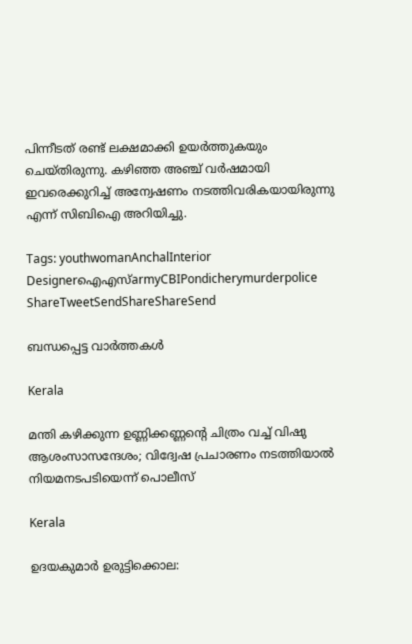പിന്നീടത് രണ്ട് ലക്ഷമാക്കി ഉയര്‍ത്തുകയും ചെയ്തിരുന്നു. കഴിഞ്ഞ അഞ്ച് വര്‍ഷമായി ഇവരെക്കുറിച്ച് അന്വേഷണം നടത്തിവരികയായിരുന്നു എന്ന് സിബിഐ അറിയിച്ചു.

Tags: youthwomanAnchalInterior Designerഐഎസ്armyCBIPondicherymurderpolice
ShareTweetSendShareShareSend

ബന്ധപ്പെട്ട വാര്‍ത്തകള്‍

Kerala

മന്തി കഴിക്കുന്ന ഉണ്ണിക്കണ്ണന്റെ ചിത്രം വച്ച് വിഷു ആശംസാസന്ദേശം; വിദ്വേഷ പ്രചാരണം നടത്തിയാല്‍ നിയമനടപടിയെന്ന് പൊലീസ്

Kerala

ഉദയകുമാര്‍ ഉരുട്ടിക്കൊല: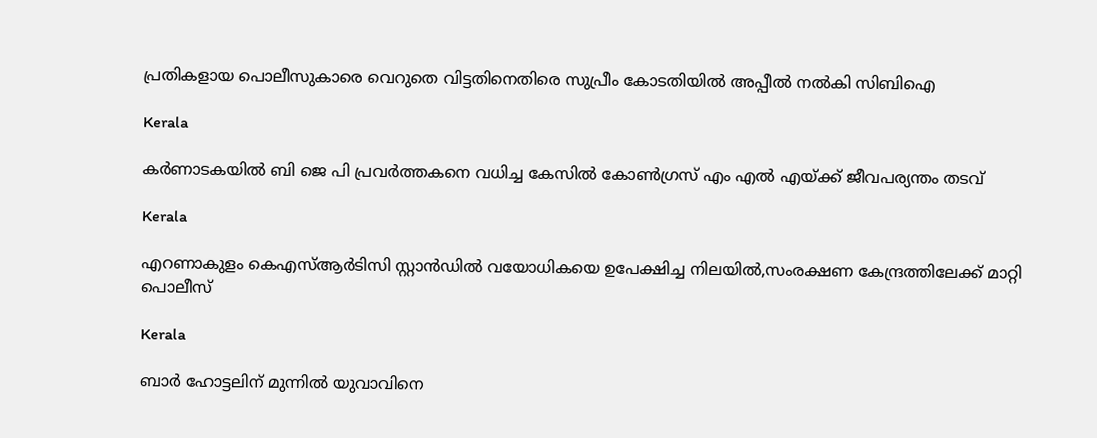പ്രതികളായ പൊലീസുകാരെ വെറുതെ വിട്ടതിനെതിരെ സുപ്രീം കോടതിയില്‍ അപ്പീല്‍ നല്‍കി സിബിഐ

Kerala

കര്‍ണാടകയില്‍ ബി ജെ പി പ്രവര്‍ത്തകനെ വധിച്ച കേസില്‍ കോണ്‍ഗ്രസ് എം എല്‍ എയ്‌ക്ക് ജീവപര്യന്തം തടവ്

Kerala

എറണാകുളം കെഎസ്ആര്‍ടിസി സ്റ്റാന്‍ഡില്‍ വയോധികയെ ഉപേക്ഷിച്ച നിലയില്‍,സംരക്ഷണ കേന്ദ്രത്തിലേക്ക് മാറ്റി പൊലീസ്

Kerala

ബാര്‍ ഹോട്ടലിന് മുന്നില്‍ യുവാവിനെ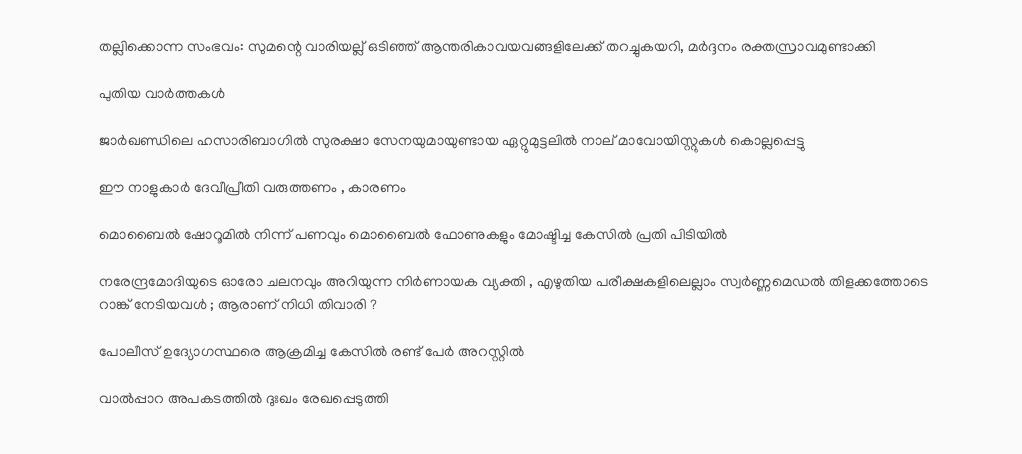തല്ലിക്കൊന്ന സംഭവം: സുമന്റെ വാരിയല്ല് ഒടിഞ്ഞ് ആന്തരികാവയവങ്ങളിലേക്ക് തറച്ചുകയറി, മര്‍ദ്ദനം രക്തസ്രാവമുണ്ടാക്കി

പുതിയ വാര്‍ത്തകള്‍

ജാർഖണ്ഡിലെ ഹസാരിബാഗിൽ സുരക്ഷാ സേനയുമായുണ്ടായ ഏറ്റുമുട്ടലിൽ നാല് മാവോയിസ്റ്റുകൾ കൊല്ലപ്പെട്ടു

ഈ നാളുകാർ ദേവീപ്രീതി വരുത്തണം , കാരണം

മൊബൈൽ ഷോറൂമിൽ നിന്ന് പണവും മൊബൈൽ ഫോണുകളും മോഷ്ടിച്ച കേസിൽ പ്രതി പിടിയിൽ

നരേന്ദ്രമോദിയുടെ ഓരോ ചലനവും അറിയുന്ന നിർണായക വ്യക്തി , എഴുതിയ പരീക്ഷകളിലെല്ലാം സ്വർണ്ണമെഡൽ തിളക്കത്തോടെ റാങ്ക് നേടിയവൾ ; ആരാണ് നിധി തിവാരി ?

പോലീസ് ഉദ്യോഗസ്ഥരെ ആക്രമിച്ച കേസിൽ രണ്ട് പേർ അറസ്റ്റിൽ

വാല്‍പ്പാറ അപകടത്തില്‍ ദുഃഖം രേഖപ്പെടുത്തി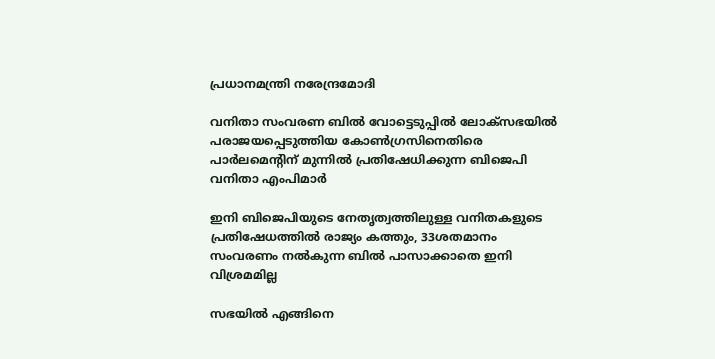പ്രധാനമന്ത്രി നരേന്ദ്രമോദി

വനിതാ സംവരണ ബില്‍ വോട്ടെടുപ്പില്‍ ലോക്സഭയില്‍ പരാജയപ്പെടുത്തിയ കോണ്‍ഗ്രസിനെതിരെ പാര്‍ലമെന്‍റിന് മുന്നില്‍ പ്രതിഷേധിക്കുന്ന ബിജെപി വനിതാ എംപിമാര്‍

ഇനി ബിജെപിയുടെ നേതൃത്വത്തിലുള്ള വനിതകളുടെ പ്രതിഷേധത്തില്‍ രാജ്യം കത്തും, 33ശതമാനം സംവരണം നല്‍കുന്ന ബില്‍ പാസാക്കാതെ ഇനി വിശ്രമമില്ല

സഭയില്‍ എങ്ങിനെ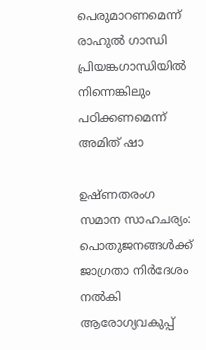പെരുമാറണമെന്ന് രാഹുല്‍ ഗാന്ധി പ്രിയങ്കഗാന്ധിയില്‍ നിന്നെങ്കിലും പഠിക്കണമെന്ന് അമിത് ഷാ

ഉഷ്ണതരംഗ സമാന സാഹചര്യം: പൊതുജനങ്ങള്‍ക്ക് ജാഗ്രതാ നിര്‍ദേശം നല്‍കി ആരോഗ്യവകുപ്പ്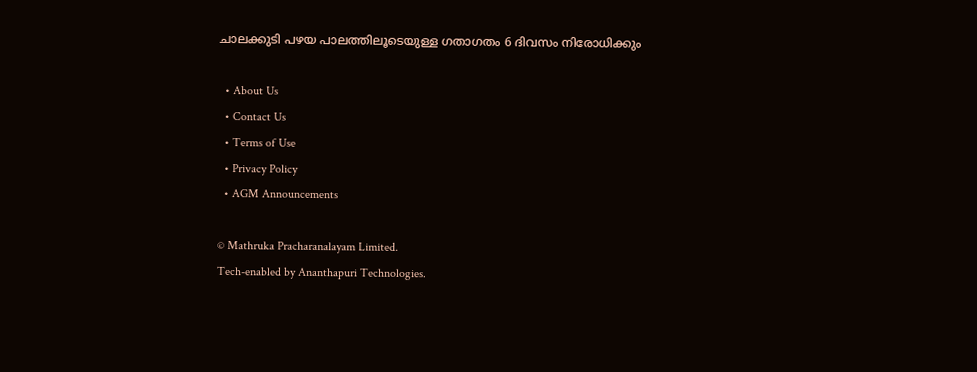ചാലക്കുടി പഴയ പാലത്തിലൂടെയുള്ള ഗതാഗതം 6 ദിവസം നിരോധിക്കും

  • About Us
  • Contact Us
  • Terms of Use
  • Privacy Policy
  • AGM Announcements

© Mathruka Pracharanalayam Limited.
Tech-enabled by Ananthapuri Technologies.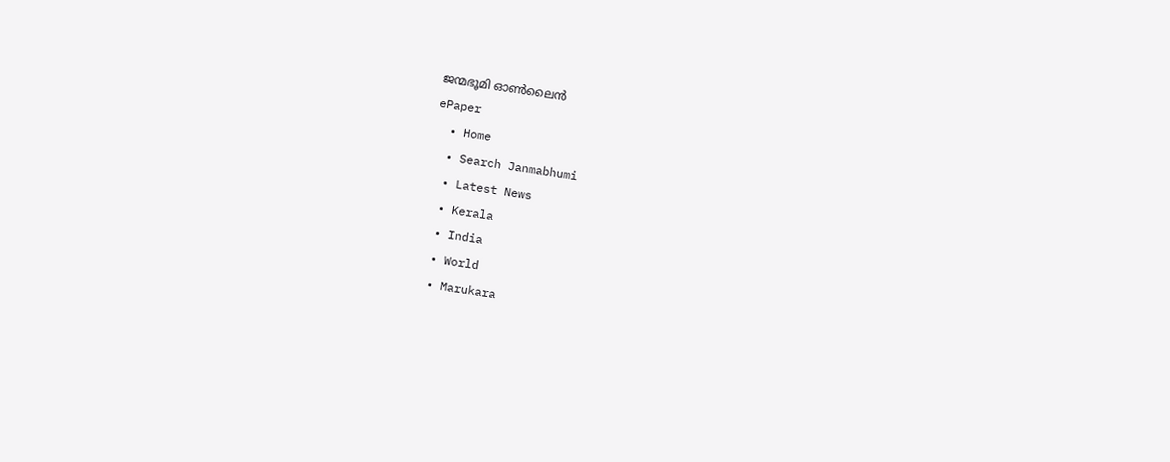ജന്മഭൂമി ഓണ്‍ലൈന്‍
ePaper
  • Home
  • Search Janmabhumi
  • Latest News
  • Kerala
  • India
  • World
  • Marukara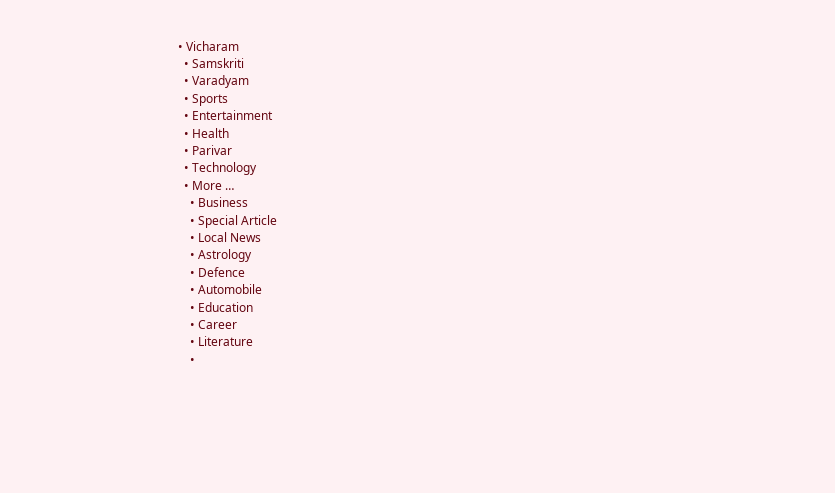• Vicharam
  • Samskriti
  • Varadyam
  • Sports
  • Entertainment
  • Health
  • Parivar
  • Technology
  • More …
    • Business
    • Special Article
    • Local News
    • Astrology
    • Defence
    • Automobile
    • Education
    • Career
    • Literature
    •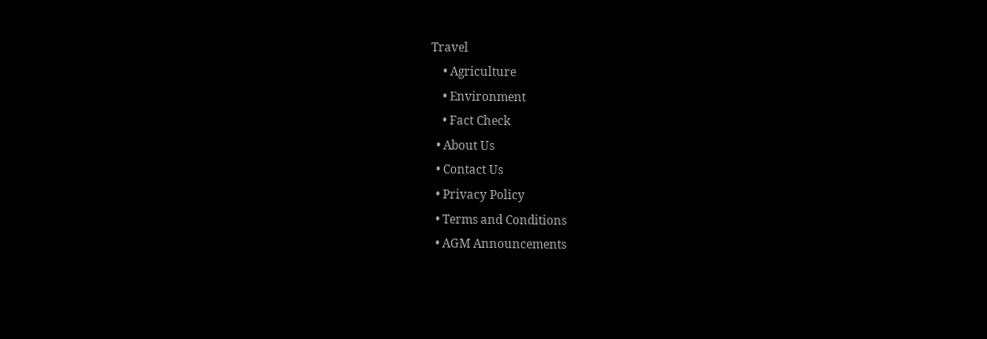Travel
    • Agriculture
    • Environment
    • Fact Check
  • About Us
  • Contact Us
  • Privacy Policy
  • Terms and Conditions
  • AGM Announcements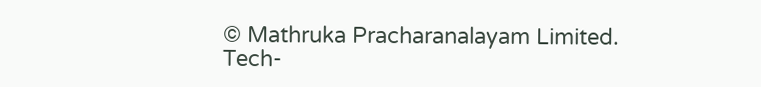© Mathruka Pracharanalayam Limited.
Tech-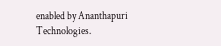enabled by Ananthapuri Technologies.